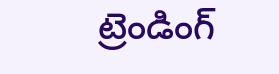ట్రెండింగ్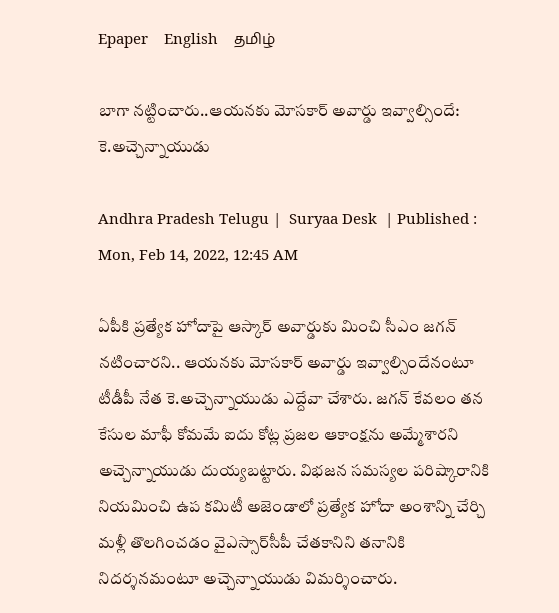Epaper    English    தமிழ்

బాగా నట్టించారు..ఆయనకు మోసకార్ అవార్డు ఇవ్వాల్సిందే: కె.అచ్చెన్నాయుడు

Andhra Pradesh Telugu |  Suryaa Desk  | Published : Mon, Feb 14, 2022, 12:45 AM

ఏపీకి ప్రత్యేక హోదాపై ఆస్కార్ అవార్డుకు మించి సీఎం జగన్ నటించారని.. ఆయనకు మోసకార్ అవార్డు ఇవ్వాల్సిందేనంటూ టీడీపీ నేత కె.అచ్చెన్నాయుడు ఎద్దేవా చేశారు. జగన్ కేవలం తన కేసుల మాఫీ కోమమే ఐదు కోట్ల ప్రజల ఆకాంక్షను అమ్మేశారని అచ్చెన్నాయుడు దుయ్యబట్టారు. విభజన సమస్యల పరిష్కారానికి నియమించి ఉప కమిటీ అజెండాలో ప్రత్యేక హోదా అంశాన్ని చేర్చి మళ్లీ తొలగించడం వైఎస్సార్‌సీపీ చేతకానిని తనానికి నిదర్శనమంటూ అచ్చెన్నాయుడు విమర్శించారు.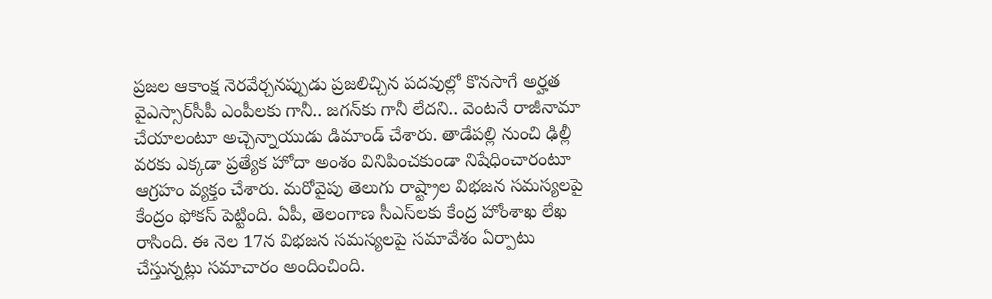ప్రజల ఆకాంక్ష నెరవేర్చనప్పుడు ప్రజలిచ్చిన పదవుల్లో కొనసాగే అర్హత వైఎస్సార్‌సీపీ ఎంపీలకు గానీ.. జగన్‌కు గానీ లేదని.. వెంటనే రాజీనామా చేయాలంటూ అచ్చెన్నాయుడు డిమాండ్ చేశారు. తాడేపల్లి నుంచి ఢిల్లీ వరకు ఎక్కడా ప్రత్యేక హోదా అంశం వినిపించకుండా నిషేధించారంటూ ఆగ్రహం వ్యక్తం చేశారు. మరోవైపు తెలుగు రాష్ట్రాల విభజన సమస్యలపై కేంద్రం ఫోకస్ పెట్టింది. ఏపీ, తెలంగాణ సీఎస్‌లకు కేంద్ర హోంశాఖ లేఖ రాసింది. ఈ నెల 17న విభజన సమస్యలపై సమావేశం ఏర్పాటు చేస్తున్నట్లు సమాచారం అందించింది.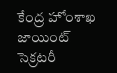కేంద్ర హోంశాఖ జాయింట్‌ సెక్రటరీ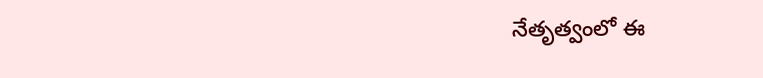నేతృత్వంలో ఈ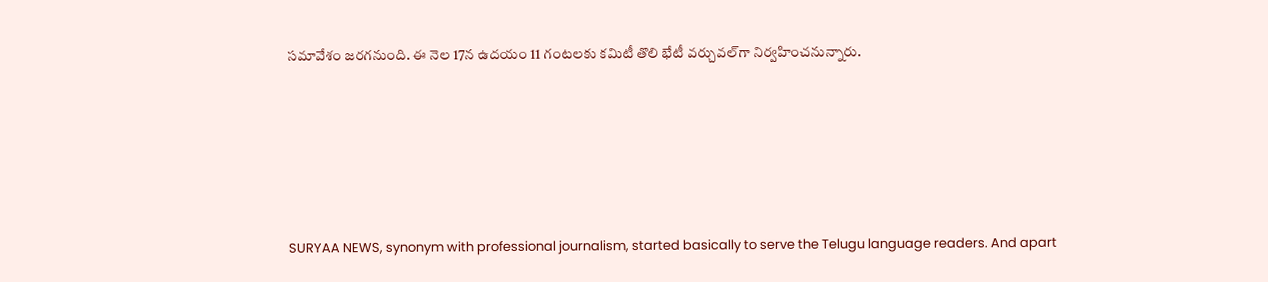సమావేశం జరగనుంది. ఈ నెల 17న ఉదయం 11 గంటలకు కమిటీ తొలి భేటీ వర్చువల్‌గా నిర్వహించనున్నారు.






SURYAA NEWS, synonym with professional journalism, started basically to serve the Telugu language readers. And apart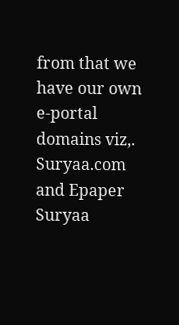from that we have our own e-portal domains viz,. Suryaa.com and Epaper Suryaa